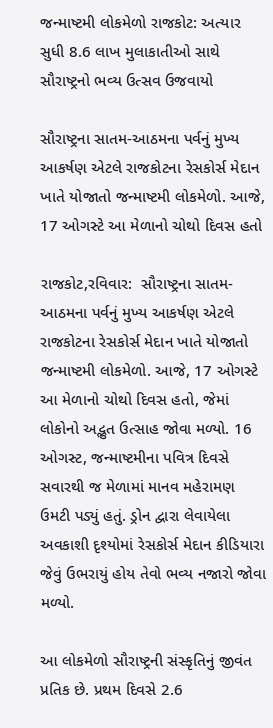જન્માષ્ટમી લોકમેળો રાજકોટ: અત્યાર સુધી 8.6 લાખ મુલાકાતીઓ સાથે સૌરાષ્ટ્રનો ભવ્ય ઉત્સવ ઉજવાયો

સૌરાષ્ટ્રના સાતમ-આઠમના પર્વનું મુખ્ય આકર્ષણ એટલે રાજકોટના રેસકોર્સ મેદાન ખાતે યોજાતો જન્માષ્ટમી લોકમેળો. આજે, 17 ઓગસ્ટે આ મેળાનો ચોથો દિવસ હતો

રાજકોટ,રવિવાર:  સૌરાષ્ટ્રના સાતમ-આઠમના પર્વનું મુખ્ય આકર્ષણ એટલે રાજકોટના રેસકોર્સ મેદાન ખાતે યોજાતો જન્માષ્ટમી લોકમેળો. આજે, 17 ઓગસ્ટે આ મેળાનો ચોથો દિવસ હતો, જેમાં લોકોનો અદ્ભુત ઉત્સાહ જોવા મળ્યો. 16 ઓગસ્ટ, જન્માષ્ટમીના પવિત્ર દિવસે સવારથી જ મેળામાં માનવ મહેરામણ ઉમટી પડ્યું હતું. ડ્રોન દ્વારા લેવાયેલા અવકાશી દૃશ્યોમાં રેસકોર્સ મેદાન કીડિયારા જેવું ઉભરાયું હોય તેવો ભવ્ય નજારો જોવા મળ્યો.

આ લોકમેળો સૌરાષ્ટ્રની સંસ્કૃતિનું જીવંત પ્રતિક છે. પ્રથમ દિવસે 2.6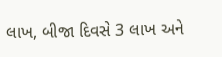લાખ, બીજા દિવસે 3 લાખ અને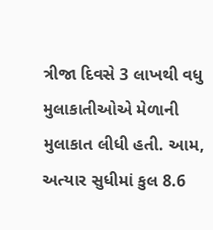ત્રીજા દિવસે 3 લાખથી વધુ મુલાકાતીઓએ મેળાની મુલાકાત લીધી હતી. આમ, અત્યાર સુધીમાં કુલ 8.6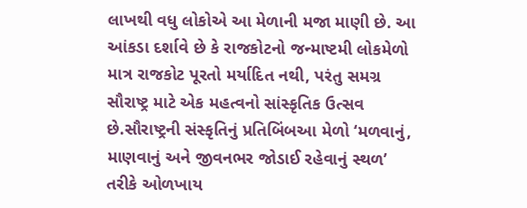લાખથી વધુ લોકોએ આ મેળાની મજા માણી છે. આ આંકડા દર્શાવે છે કે રાજકોટનો જન્માષ્ટમી લોકમેળો માત્ર રાજકોટ પૂરતો મર્યાદિત નથી, પરંતુ સમગ્ર સૌરાષ્ટ્ર માટે એક મહત્વનો સાંસ્કૃતિક ઉત્સવ છે.સૌરાષ્ટ્રની સંસ્કૃતિનું પ્રતિબિંબઆ મેળો ‘મળવાનું, માણવાનું અને જીવનભર જોડાઈ રહેવાનું સ્થળ’ તરીકે ઓળખાય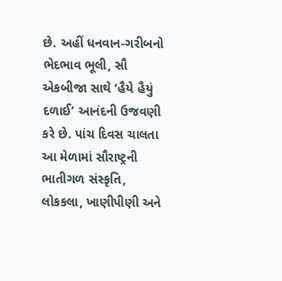છે. અહીં ધનવાન-ગરીબનો ભેદભાવ ભૂલી, સૌ એકબીજા સાથે ‘હૈયે હૈયું દળાઈ’ આનંદની ઉજવણી કરે છે. પાંચ દિવસ ચાલતા આ મેળામાં સૌરાષ્ટ્રની ભાતીગળ સંસ્કૃતિ, લોકકલા, ખાણીપીણી અને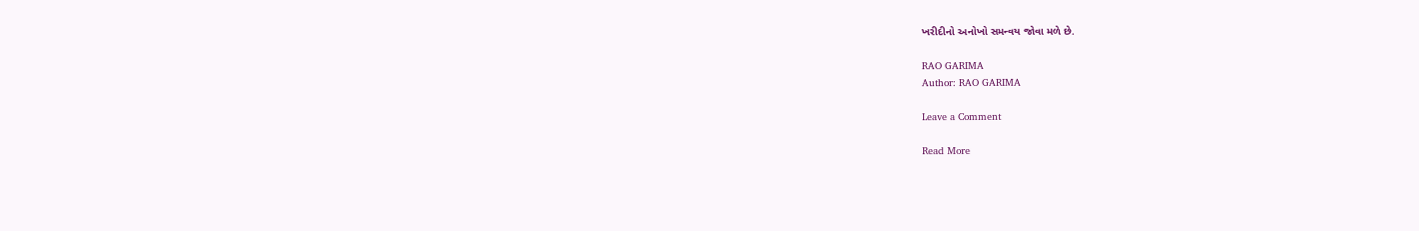ખરીદીનો અનોખો સમન્વય જોવા મળે છે.

RAO GARIMA
Author: RAO GARIMA

Leave a Comment

Read More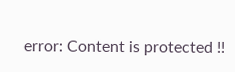error: Content is protected !!